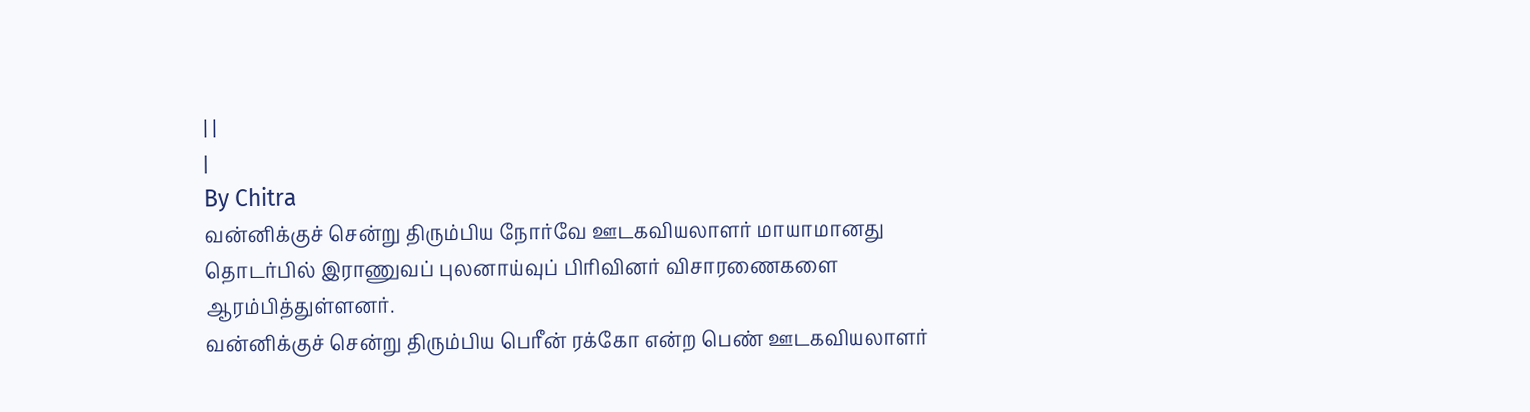| |
|
By Chitra
வன்னிக்குச் சென்று திரும்பிய நோர்வே ஊடகவியலாளர் மாயாமானது தொடர்பில் இராணுவப் புலனாய்வுப் பிரிவினர் விசாரணைகளை ஆரம்பித்துள்ளனர்.
வன்னிக்குச் சென்று திரும்பிய பெரீன் ரக்கோ என்ற பெண் ஊடகவியலாளர்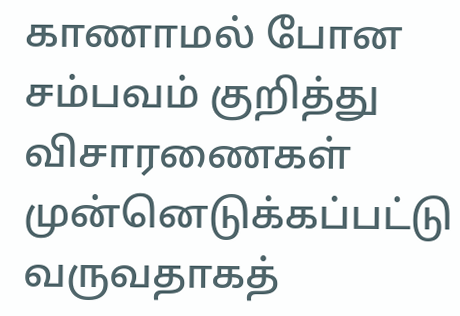காணாமல் போன சம்பவம் குறித்து விசாரணைகள் முன்னெடுக்கப்பட்டு வருவதாகத்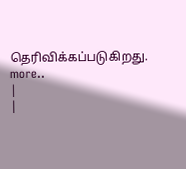தெரிவிக்கப்படுகிறது. more..
|
|